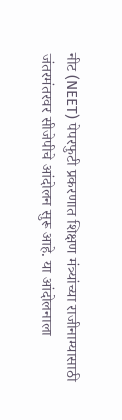नीट (NEET) पेपरफुटी प्रकरणात शिक्षण मंत्र्यांच्या राजीनाम्यासाठी जंतरमंतरवर सीजेपीचे आंदोलन सुरू आहे. या आंदोलनाला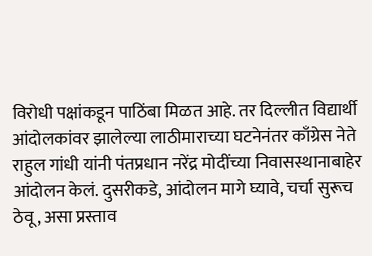विरोधी पक्षांकडून पाठिंबा मिळत आहे. तर दिल्लीत विद्यार्थी आंदोलकांवर झालेल्या लाठीमाराच्या घटनेनंतर काँग्रेस नेते राहुल गांधी यांनी पंतप्रधान नरेंद्र मोदींच्या निवासस्थानाबाहेर आंदोलन केलं. दुसरीकडे, आंदोलन मागे घ्यावे, चर्चा सुरूच ठेवू, असा प्रस्ताव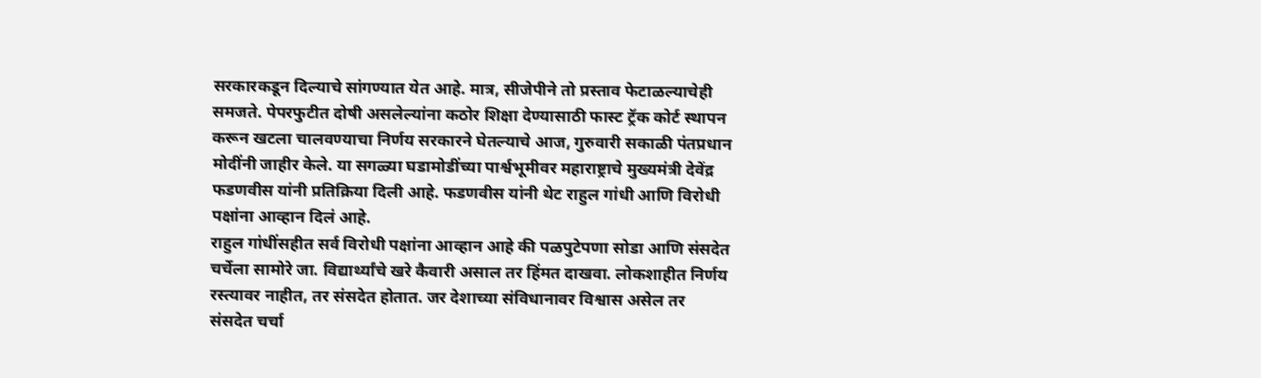सरकारकडून दिल्याचे सांगण्यात येत आहे. मात्र, सीजेपीने तो प्रस्ताव फेटाळल्याचेही समजते. पेपरफुटीत दोषी असलेल्यांना कठोर शिक्षा देण्यासाठी फास्ट ट्रॅक कोर्ट स्थापन करून खटला चालवण्याचा निर्णय सरकारने घेतल्याचे आज, गुरुवारी सकाळी पंतप्रधान मोदींनी जाहीर केले. या सगळ्या घडामोडींच्या पार्श्वभूमीवर महाराष्ट्राचे मुख्यमंत्री देवेंद्र फडणवीस यांनी प्रतिक्रिया दिली आहे. फडणवीस यांनी थेट राहुल गांधी आणि विरोधी पक्षांना आव्हान दिलं आहे.
राहुल गांधींसहीत सर्व विरोधी पक्षांना आव्हान आहे की पळपुटेपणा सोडा आणि संसदेत चर्चेला सामोरे जा. विद्यार्थ्यांचे खरे कैवारी असाल तर हिंमत दाखवा. लोकशाहीत निर्णय रस्त्यावर नाहीत, तर संसदेत होतात. जर देशाच्या संविधानावर विश्वास असेल तर संसदेत चर्चा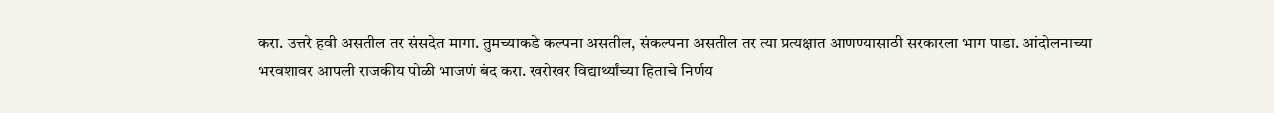करा. उत्तरे हवी असतील तर संसदेत मागा. तुमच्याकडे कल्पना असतील, संकल्पना असतील तर त्या प्रत्यक्षात आणण्यासाठी सरकारला भाग पाडा. आंदोलनाच्या भरवशावर आपली राजकीय पोळी भाजणं बंद करा. खरोखर विद्यार्थ्यांच्या हिताचे निर्णय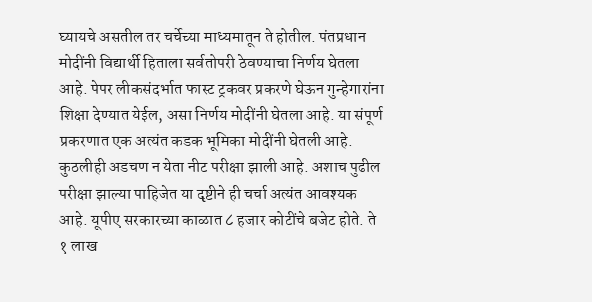घ्यायचे असतील तर चर्चेच्या माध्यमातून ते होतील. पंतप्रधान मोदींनी विद्यार्थी हिताला सर्वतोपरी ठेवण्याचा निर्णय घेतला आहे. पेपर लीकसंदर्भात फास्ट ट्रकवर प्रकरणे घेऊन गुन्हेगारांना शिक्षा देण्यात येईल, असा निर्णय मोदींनी घेतला आहे. या संपूर्ण प्रकरणात एक अत्यंत कडक भूमिका मोदींनी घेतली आहे. कुठलीही अडचण न येता नीट परीक्षा झाली आहे. अशाच पुढील परीक्षा झाल्या पाहिजेत या दृष्टीने ही चर्चा अत्यंत आवश्यक आहे. यूपीए सरकारच्या काळात ८ हजार कोटींचे बजेट होते. ते १ लाख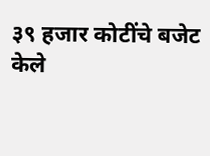३९ हजार कोटींचे बजेट केले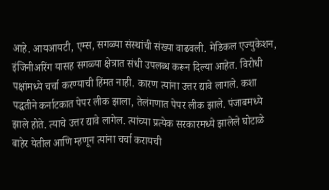आहे. आयआयटी, एम्स, सगळ्या संस्थांची संख्या वाढवली. मेडिकल एज्युकेशन, इंजिनीअरिंग यासह सगळ्या क्षेत्रात संधी उपलब्ध करून दिल्या आहेत. विरोधी पक्षांमध्ये चर्चा करण्याची हिंमत नाही. कारण त्यांना उत्तर द्यावे लागले. कशा पद्धतीने कर्नाटकात पेपर लीक झाला, तेलंगणात पेपर लीक झाले. पंजाबमध्ये झाले होते. त्याचे उत्तर द्यावे लागेल. त्यांच्या प्रत्येक सरकारमध्ये झालेले घोटाळे बाहेर येतील आणि म्हणून त्यांना चर्चा करायची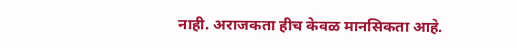नाही. अराजकता हीच केवळ मानसिकता आहे.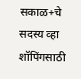सकाळ+चे सदस्य व्हा
शॉपिंगसाठी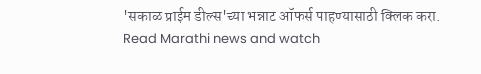'सकाळ प्राईम डील्स'च्या भन्नाट ऑफर्स पाहण्यासाठी क्लिक करा.
Read Marathi news and watch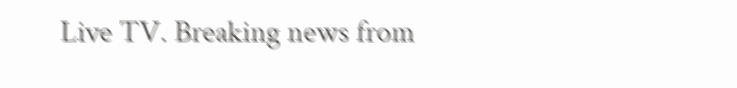Live TV. Breaking news from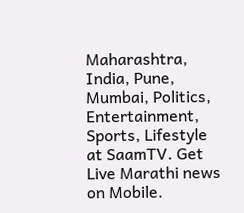Maharashtra, India, Pune, Mumbai, Politics, Entertainment, Sports, Lifestyle at SaamTV. Get Live Marathi news on Mobile.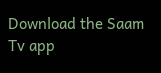Download the Saam Tv app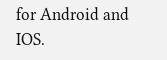for Android and IOS.